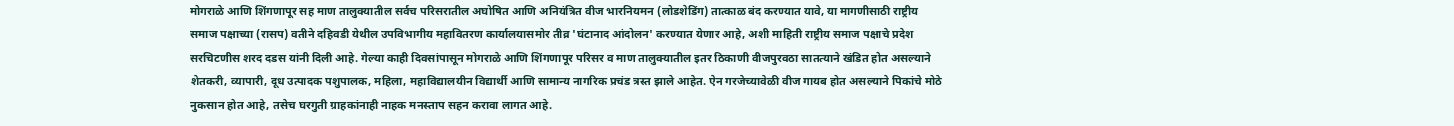मोगराळे आणि शिंगणापूर सह माण तालुक्यातील सर्वच परिसरातील अघोषित आणि अनियंत्रित वीज भारनियमन (लोडशेडिंग) तात्काळ बंद करण्यात यावे, या मागणीसाठी राष्ट्रीय समाज पक्षाच्या (रासप) वतीने दहिवडी येथील उपविभागीय महावितरण कार्यालयासमोर तीव्र 'घंटानाद आंदोलन' करण्यात येणार आहे, अशी माहिती राष्ट्रीय समाज पक्षाचे प्रदेश सरचिटणीस शरद दडस यांनी दिली आहे. गेल्या काही दिवसांपासून मोगराळे आणि शिंगणापूर परिसर व माण तालुक्यातील इतर ठिकाणी वीजपुरवठा सातत्याने खंडित होत असल्याने शेतकरी, व्यापारी, दूध उत्पादक पशुपालक, महिला, महाविद्यालयीन विद्यार्थी आणि सामान्य नागरिक प्रचंड त्रस्त झाले आहेत. ऐन गरजेच्यावेळी वीज गायब होत असल्याने पिकांचे मोठे नुकसान होत आहे, तसेच घरगुती ग्राहकांनाही नाहक मनस्ताप सहन करावा लागत आहे.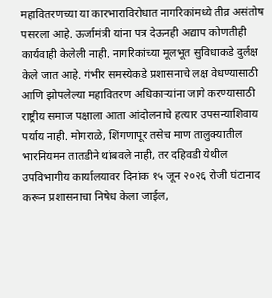महावितरणच्या या कारभाराविरोधात नागरिकांमध्ये तीव्र असंतोष पसरला आहे. ऊर्जामंत्री यांना पत्र देऊनही अद्याप कोणतीही कार्यवाही केलेली नाही. नागरिकांच्या मूलभूत सुविधाकडे दुर्लक्ष केले जात आहे. गंभीर समस्येकडे प्रशासनाचे लक्ष वेधण्यासाठी आणि झोपलेल्या महावितरण अधिकाऱ्यांना जागे करण्यासाठी राष्ट्रीय समाज पक्षाला आता आंदोलनाचे हत्यार उपसन्याशिवाय पर्याय नाही. मोगराळे, शिंगणापूर तसेच माण तालुक्यातील भारनियमन तातडीने थांबवले नाही, तर दहिवडी येथील उपविभागीय कार्यालयावर दिनांक १५ जून २०२६ रोजी घंटानाद करून प्रशासनाचा निषेध केला जाईल,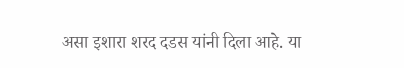असा इशारा शरद दडस यांनी दिला आहे. या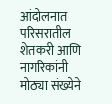आंदोलनात परिसरातील शेतकरी आणि नागरिकांनी मोठ्या संख्येने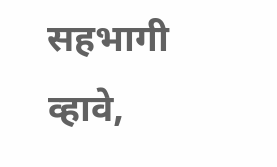सहभागी व्हावे,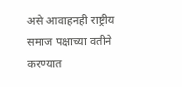असे आवाहनही राष्ट्रीय समाज पक्षाच्या वतीने करण्यात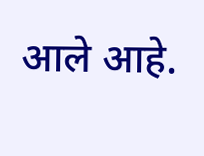आले आहे.